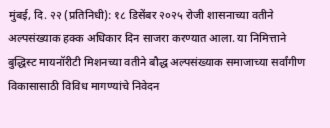मुंबई, दि. २२ (प्रतिनिधी): १८ डिसेंबर २०२५ रोजी शासनाच्या वतीने अल्पसंख्याक हक्क अधिकार दिन साजरा करण्यात आला. या निमित्ताने बुद्धिस्ट मायनॉरीटी मिशनच्या वतीने बौद्ध अल्पसंख्याक समाजाच्या सर्वांगीण विकासासाठी विविध मागण्यांचे निवेदन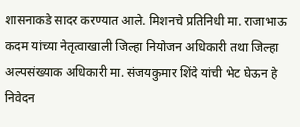शासनाकडे सादर करण्यात आले. मिशनचे प्रतिनिधी मा. राजाभाऊ कदम यांच्या नेतृत्वाखाली जिल्हा नियोजन अधिकारी तथा जिल्हा अल्पसंख्याक अधिकारी मा. संजयकुमार शिंदे यांची भेट घेऊन हे निवेदन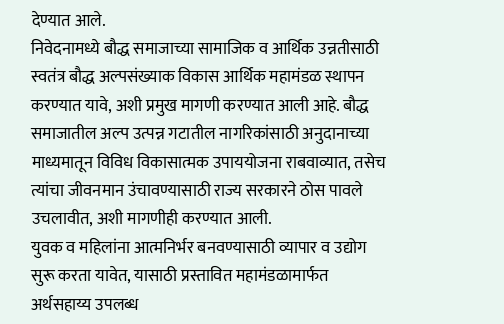देण्यात आले.
निवेदनामध्ये बौद्ध समाजाच्या सामाजिक व आर्थिक उन्नतीसाठी स्वतंत्र बौद्ध अल्पसंख्याक विकास आर्थिक महामंडळ स्थापन करण्यात यावे, अशी प्रमुख मागणी करण्यात आली आहे. बौद्ध समाजातील अल्प उत्पन्न गटातील नागरिकांसाठी अनुदानाच्या माध्यमातून विविध विकासात्मक उपाययोजना राबवाव्यात, तसेच त्यांचा जीवनमान उंचावण्यासाठी राज्य सरकारने ठोस पावले उचलावीत, अशी मागणीही करण्यात आली.
युवक व महिलांना आत्मनिर्भर बनवण्यासाठी व्यापार व उद्योग सुरू करता यावेत, यासाठी प्रस्तावित महामंडळामार्फत अर्थसहाय्य उपलब्ध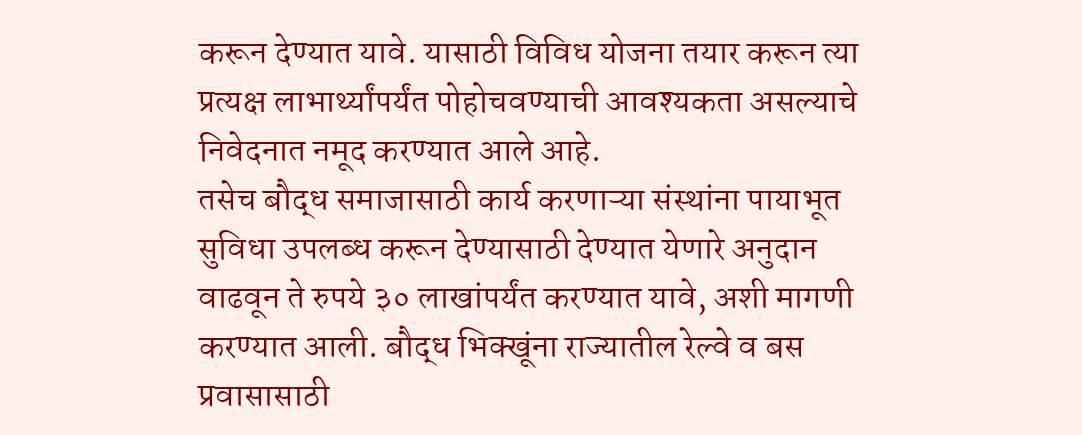करून देण्यात यावे. यासाठी विविध योजना तयार करून त्या प्रत्यक्ष लाभार्थ्यांपर्यंत पोहोचवण्याची आवश्यकता असल्याचे निवेदनात नमूद करण्यात आले आहे.
तसेच बौद्ध समाजासाठी कार्य करणाऱ्या संस्थांना पायाभूत सुविधा उपलब्ध करून देण्यासाठी देण्यात येणारे अनुदान वाढवून ते रुपये ३० लाखांपर्यंत करण्यात यावे, अशी मागणी करण्यात आली. बौद्ध भिक्खूंना राज्यातील रेल्वे व बस प्रवासासाठी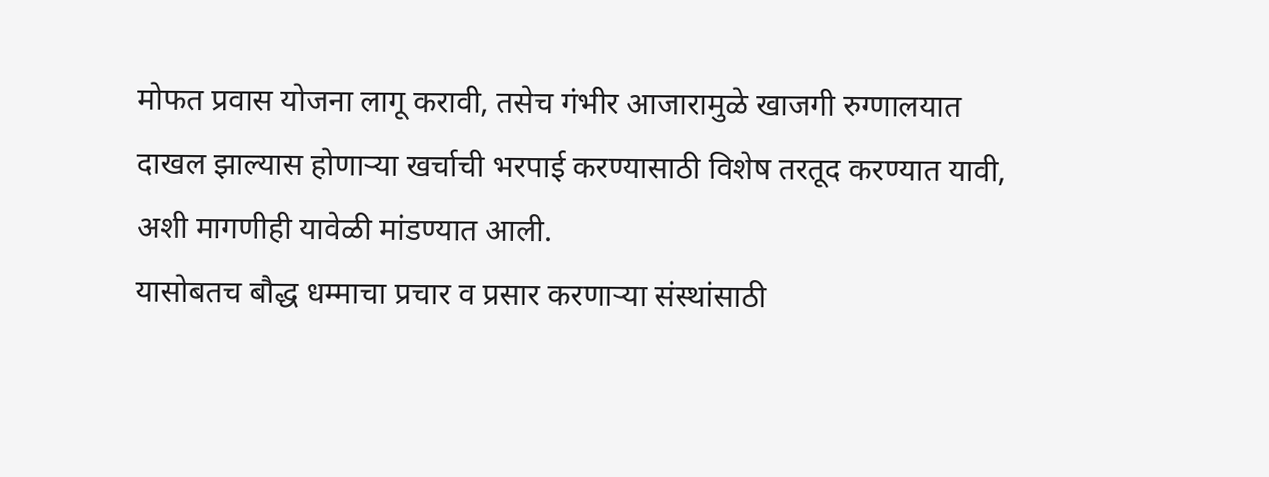मोफत प्रवास योजना लागू करावी, तसेच गंभीर आजारामुळे खाजगी रुग्णालयात दाखल झाल्यास होणाऱ्या खर्चाची भरपाई करण्यासाठी विशेष तरतूद करण्यात यावी, अशी मागणीही यावेळी मांडण्यात आली.
यासोबतच बौद्ध धम्माचा प्रचार व प्रसार करणाऱ्या संस्थांसाठी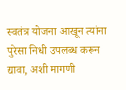स्वतंत्र योजना आखून त्यांना पुरेसा निधी उपलब्ध करून द्यावा, अशी मागणी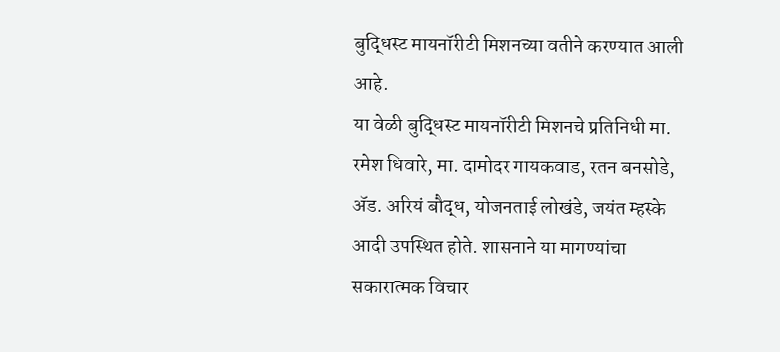बुद्धिस्ट मायनॉरीटी मिशनच्या वतीने करण्यात आली आहे.
या वेळी बुद्धिस्ट मायनॉरीटी मिशनचे प्रतिनिधी मा. रमेश धिवारे, मा. दामोदर गायकवाड, रतन बनसोडे, ॲड. अरियं बौद्ध, योजनताई लोखंडे, जयंत म्हस्के आदी उपस्थित होते. शासनाने या मागण्यांचा सकारात्मक विचार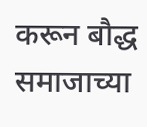करून बौद्ध समाजाच्या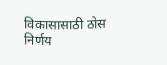विकासासाठी ठोस निर्णय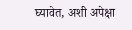घ्यावेत, अशी अपेक्षा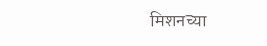मिशनच्या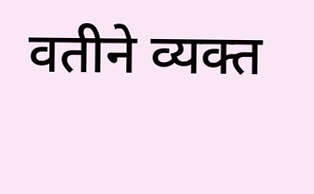वतीने व्यक्त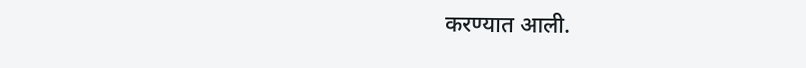करण्यात आली.